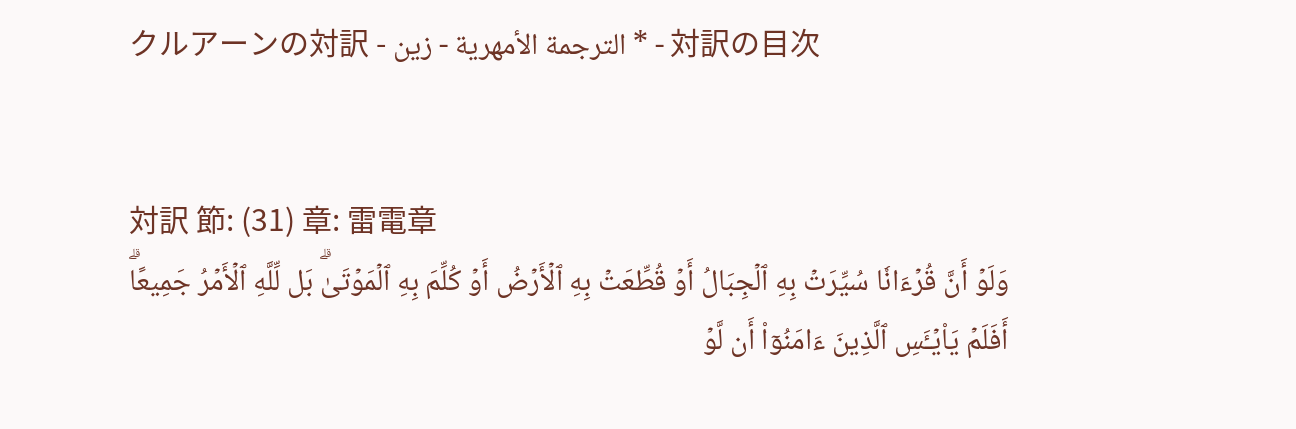クルアーンの対訳 - الترجمة الأمهرية - زين * - 対訳の目次


対訳 節: (31) 章: 雷電章
وَلَوۡ أَنَّ قُرۡءَانٗا سُيِّرَتۡ بِهِ ٱلۡجِبَالُ أَوۡ قُطِّعَتۡ بِهِ ٱلۡأَرۡضُ أَوۡ كُلِّمَ بِهِ ٱلۡمَوۡتَىٰۗ بَل لِّلَّهِ ٱلۡأَمۡرُ جَمِيعًاۗ أَفَلَمۡ يَاْيۡـَٔسِ ٱلَّذِينَ ءَامَنُوٓاْ أَن لَّوۡ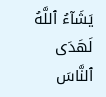يَشَآءُ ٱللَّهُ لَهَدَى ٱلنَّاسَ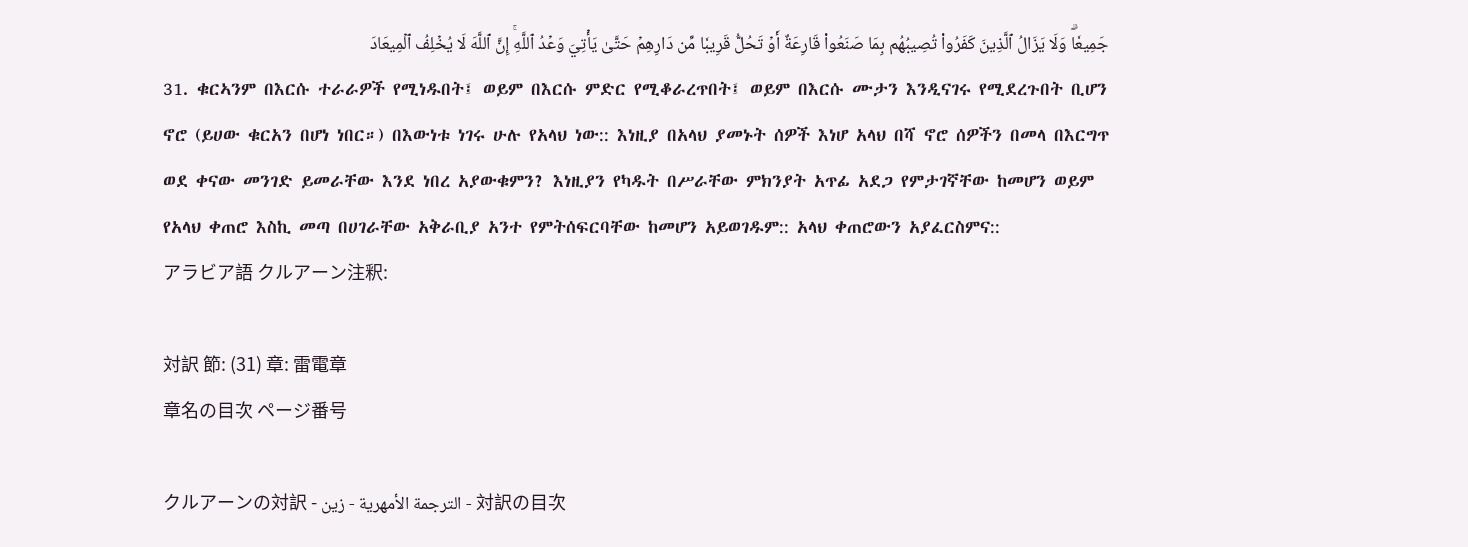جَمِيعٗاۗ وَلَا يَزَالُ ٱلَّذِينَ كَفَرُواْ تُصِيبُهُم بِمَا صَنَعُواْ قَارِعَةٌ أَوۡ تَحُلُّ قَرِيبٗا مِّن دَارِهِمۡ حَتَّىٰ يَأۡتِيَ وَعۡدُ ٱللَّهِۚ إِنَّ ٱللَّهَ لَا يُخۡلِفُ ٱلۡمِيعَادَ
31. ቁርኣንም በእርሱ ተራራዎች የሚነዱበት፤ ወይም በእርሱ ምድር የሚቆራረጥበት፤ ወይም በእርሱ ሙታን እንዲናገሩ የሚደረጉበት ቢሆን ኖሮ (ይሀው ቁርአን በሆነ ነበር።) በእውነቱ ነገሩ ሁሉ የአላህ ነው:: እነዚያ በአላህ ያመኑት ሰዎች እነሆ አላህ በሻ ኖሮ ሰዎችን በመላ በእርግጥ ወደ ቀናው መንገድ ይመራቸው እንደ ነበረ አያውቁምን? እነዚያን የካዱት በሥራቸው ምክንያት አጥፊ አደጋ የምታገኛቸው ከመሆን ወይም የአላህ ቀጠሮ እስኪ መጣ በሀገራቸው አቅራቢያ አንተ የምትሰፍርባቸው ከመሆን አይወገዱም:: አላህ ቀጠሮውን አያፈርስምና::
アラビア語 クルアーン注釈:

対訳 節: (31) 章: 雷電章
章名の目次 ページ番号

クルアーンの対訳 - الترجمة الأمهرية - زين - 対訳の目次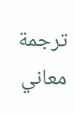ترجمة معاني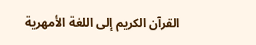القرآن الكريم إلى اللغة الأمهرية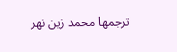ترجمها محمد زين نهر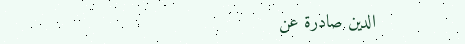الدين صادرة عن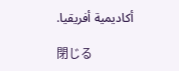أكاديمية أفريقيا.

閉じる